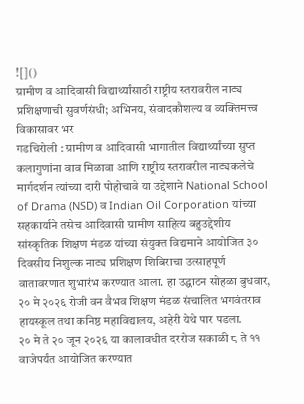![]()
ग्रामीण व आदिवासी विद्यार्थ्यांसाठी राष्ट्रीय स्तरावरील नाट्य प्रशिक्षणाची सुवर्णसंधी; अभिनय, संवादकौशल्य व व्यक्तिमत्त्व विकासावर भर
गडचिरोली : ग्रामीण व आदिवासी भागातील विद्यार्थ्यांच्या सुप्त कलागुणांना वाव मिळावा आणि राष्ट्रीय स्तरावरील नाट्यकलेचे मार्गदर्शन त्यांच्या दारी पोहोचावे या उद्देशाने National School of Drama (NSD) व Indian Oil Corporation यांच्या सहकार्याने तसेच आदिवासी ग्रामीण साहित्य बहुउद्देशीय सांस्कृतिक शिक्षण मंडळ यांच्या संयुक्त विद्यमाने आयोजित ३० दिवसीय निशुल्क नाट्य प्रशिक्षण शिबिराचा उत्साहपूर्ण वातावरणात शुभारंभ करण्यात आला. हा उद्घाटन सोहळा बुधवार, २० मे २०२६ रोजी वन वैभव शिक्षण मंडळ संचालित भगवंतराव हायस्कूल तथा कनिष्ठ महाविद्यालय, अहेरी येथे पार पडला.
२० मे ते २० जून २०२६ या कालावधीत दररोज सकाळी ८ ते ११ वाजेपर्यंत आयोजित करण्यात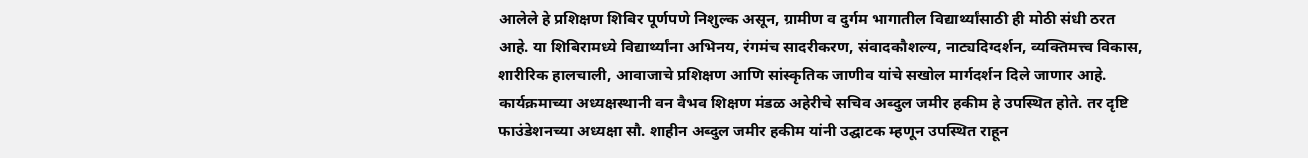आलेले हे प्रशिक्षण शिबिर पूर्णपणे निशुल्क असून, ग्रामीण व दुर्गम भागातील विद्यार्थ्यांसाठी ही मोठी संधी ठरत आहे. या शिबिरामध्ये विद्यार्थ्यांना अभिनय, रंगमंच सादरीकरण, संवादकौशल्य, नाट्यदिग्दर्शन, व्यक्तिमत्त्व विकास, शारीरिक हालचाली, आवाजाचे प्रशिक्षण आणि सांस्कृतिक जाणीव यांचे सखोल मार्गदर्शन दिले जाणार आहे.
कार्यक्रमाच्या अध्यक्षस्थानी वन वैभव शिक्षण मंडळ अहेरीचे सचिव अब्दुल जमीर हकीम हे उपस्थित होते. तर दृष्टि फाउंडेशनच्या अध्यक्षा सौ. शाहीन अब्दुल जमीर हकीम यांनी उद्घाटक म्हणून उपस्थित राहून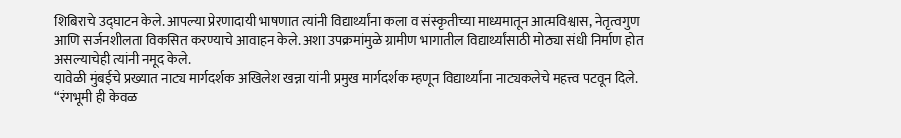शिबिराचे उद्घाटन केले. आपल्या प्रेरणादायी भाषणात त्यांनी विद्यार्थ्यांना कला व संस्कृतीच्या माध्यमातून आत्मविश्वास, नेतृत्वगुण आणि सर्जनशीलता विकसित करण्याचे आवाहन केले. अशा उपक्रमांमुळे ग्रामीण भागातील विद्यार्थ्यांसाठी मोठ्या संधी निर्माण होत असल्याचेही त्यांनी नमूद केले.
यावेळी मुंबईचे प्रख्यात नाट्य मार्गदर्शक अखिलेश खन्ना यांनी प्रमुख मार्गदर्शक म्हणून विद्यार्थ्यांना नाट्यकलेचे महत्त्व पटवून दिले. “रंगभूमी ही केवळ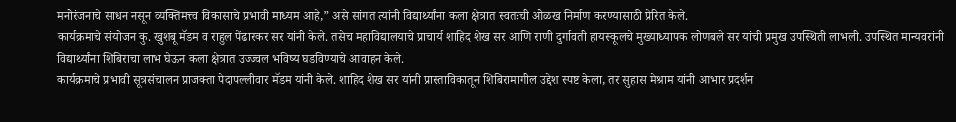मनोरंजनाचे साधन नसून व्यक्तिमत्त्व विकासाचे प्रभावी माध्यम आहे,” असे सांगत त्यांनी विद्यार्थ्यांना कला क्षेत्रात स्वतःची ओळख निर्माण करण्यासाठी प्रेरित केले.
कार्यक्रमाचे संयोजन कु. खुशबू मॅडम व राहुल पेंढारकर सर यांनी केले. तसेच महाविद्यालयाचे प्राचार्य शाहिद शेख सर आणि राणी दुर्गावती हायस्कूलचे मुख्याध्यापक लोणबले सर यांची प्रमुख उपस्थिती लाभली. उपस्थित मान्यवरांनी विद्यार्थ्यांना शिबिराचा लाभ घेऊन कला क्षेत्रात उज्ज्वल भविष्य घडविण्याचे आवाहन केले.
कार्यक्रमाचे प्रभावी सूत्रसंचालन प्राजक्ता पेदापल्लीवार मॅडम यांनी केले. शाहिद शेख सर यांनी प्रास्ताविकातून शिबिरामागील उद्देश स्पष्ट केला, तर सुहास मेश्राम यांनी आभार प्रदर्शन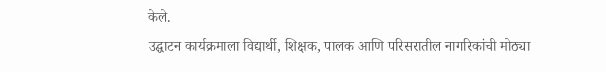केले.
उद्घाटन कार्यक्रमाला विद्यार्थी, शिक्षक, पालक आणि परिसरातील नागरिकांची मोठ्या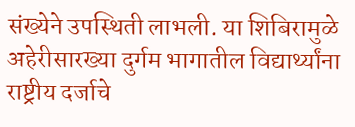संख्येने उपस्थिती लाभली. या शिबिरामुळे अहेरीसारख्या दुर्गम भागातील विद्यार्थ्यांना राष्ट्रीय दर्जाचे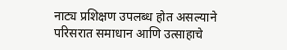नाट्य प्रशिक्षण उपलब्ध होत असल्याने परिसरात समाधान आणि उत्साहाचे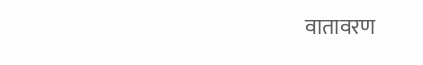वातावरण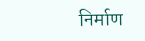निर्माण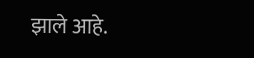झाले आहे.